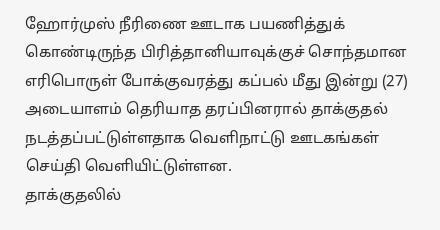ஹோர்முஸ் நீரிணை ஊடாக பயணித்துக் கொண்டிருந்த பிரித்தானியாவுக்குச் சொந்தமான எரிபொருள் போக்குவரத்து கப்பல் மீது இன்று (27) அடையாளம் தெரியாத தரப்பினரால் தாக்குதல் நடத்தப்பட்டுள்ளதாக வெளிநாட்டு ஊடகங்கள் செய்தி வெளியிட்டுள்ளன.
தாக்குதலில்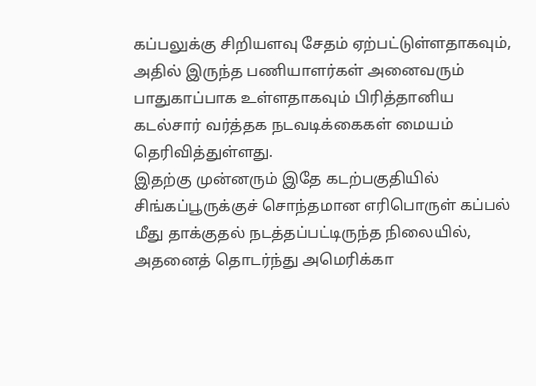கப்பலுக்கு சிறியளவு சேதம் ஏற்பட்டுள்ளதாகவும், அதில் இருந்த பணியாளர்கள் அனைவரும் பாதுகாப்பாக உள்ளதாகவும் பிரித்தானிய கடல்சார் வர்த்தக நடவடிக்கைகள் மையம் தெரிவித்துள்ளது.
இதற்கு முன்னரும் இதே கடற்பகுதியில் சிங்கப்பூருக்குச் சொந்தமான எரிபொருள் கப்பல் மீது தாக்குதல் நடத்தப்பட்டிருந்த நிலையில், அதனைத் தொடர்ந்து அமெரிக்கா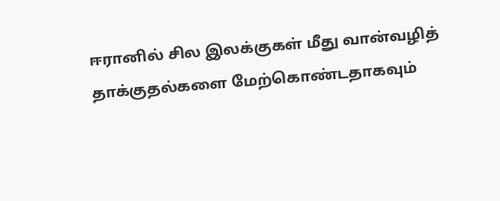ஈரானில் சில இலக்குகள் மீது வான்வழித் தாக்குதல்களை மேற்கொண்டதாகவும்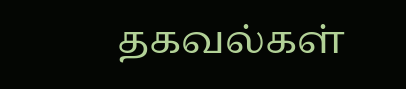தகவல்கள்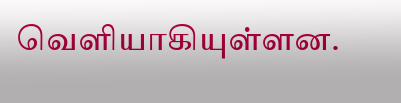வெளியாகியுள்ளன.